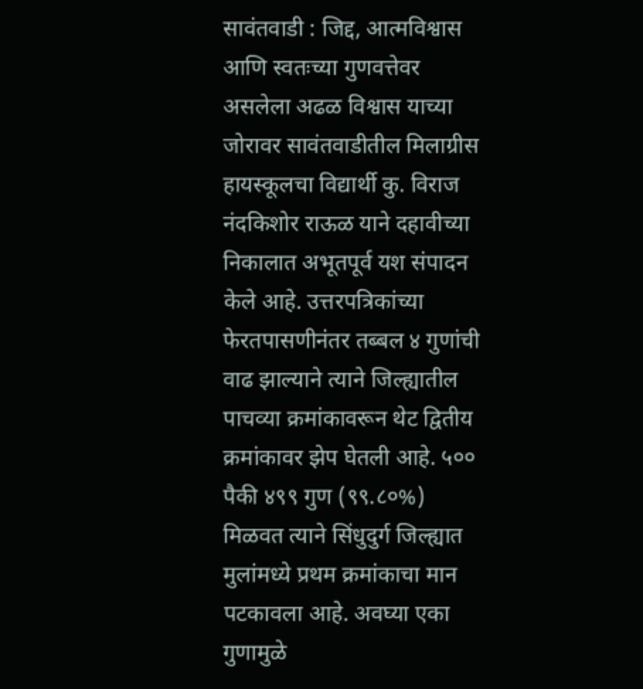सावंतवाडी : जिद्द, आत्मविश्वास आणि स्वतःच्या गुणवत्तेवर असलेला अढळ विश्वास याच्या जोरावर सावंतवाडीतील मिलाग्रीस हायस्कूलचा विद्यार्थी कु. विराज नंदकिशोर राऊळ याने दहावीच्या निकालात अभूतपूर्व यश संपादन केले आहे. उत्तरपत्रिकांच्या फेरतपासणीनंतर तब्बल ४ गुणांची वाढ झाल्याने त्याने जिल्ह्यातील पाचव्या क्रमांकावरून थेट द्वितीय क्रमांकावर झेप घेतली आहे. ५०० पैकी ४९९ गुण (९९.८०%) मिळवत त्याने सिंधुदुर्ग जिल्ह्यात मुलांमध्ये प्रथम क्रमांकाचा मान पटकावला आहे. अवघ्या एका गुणामुळे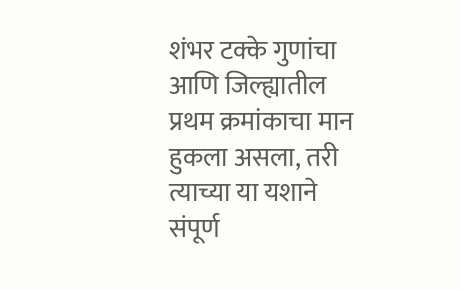शंभर टक्के गुणांचा आणि जिल्ह्यातील प्रथम क्रमांकाचा मान हुकला असला, तरी त्याच्या या यशाने संपूर्ण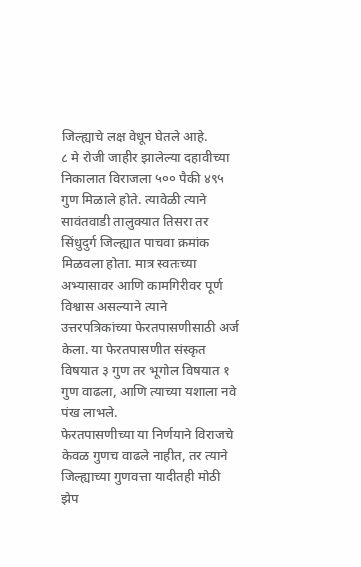जिल्ह्याचे लक्ष वेधून घेतले आहे.
८ मे रोजी जाहीर झालेल्या दहावीच्या निकालात विराजला ५०० पैकी ४९५ गुण मिळाले होते. त्यावेळी त्याने सावंतवाडी तालुक्यात तिसरा तर सिंधुदुर्ग जिल्ह्यात पाचवा क्रमांक मिळवला होता. मात्र स्वतःच्या अभ्यासावर आणि कामगिरीवर पूर्ण विश्वास असल्याने त्याने उत्तरपत्रिकांच्या फेरतपासणीसाठी अर्ज केला. या फेरतपासणीत संस्कृत विषयात ३ गुण तर भूगोल विषयात १ गुण वाढला, आणि त्याच्या यशाला नवे पंख लाभले.
फेरतपासणीच्या या निर्णयाने विराजचे केवळ गुणच वाढले नाहीत, तर त्याने जिल्ह्याच्या गुणवत्ता यादीतही मोठी झेप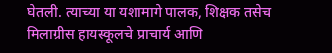घेतली. त्याच्या या यशामागे पालक, शिक्षक तसेच मिलाग्रीस हायस्कूलचे प्राचार्य आणि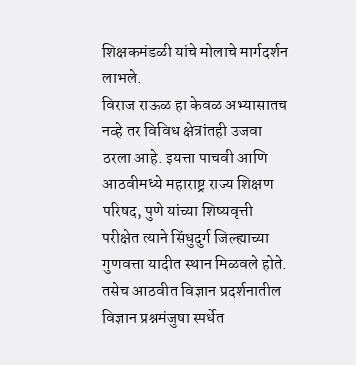शिक्षकमंडळी यांचे मोलाचे मार्गदर्शन लाभले.
विराज राऊळ हा केवळ अभ्यासातच नव्हे तर विविध क्षेत्रांतही उजवा ठरला आहे. इयत्ता पाचवी आणि आठवीमध्ये महाराष्ट्र राज्य शिक्षण परिषद, पुणे यांच्या शिष्यवृत्ती परीक्षेत त्याने सिंधुदुर्ग जिल्ह्याच्या गुणवत्ता यादीत स्थान मिळवले होते. तसेच आठवीत विज्ञान प्रदर्शनातील विज्ञान प्रश्नमंजुषा स्पर्धेत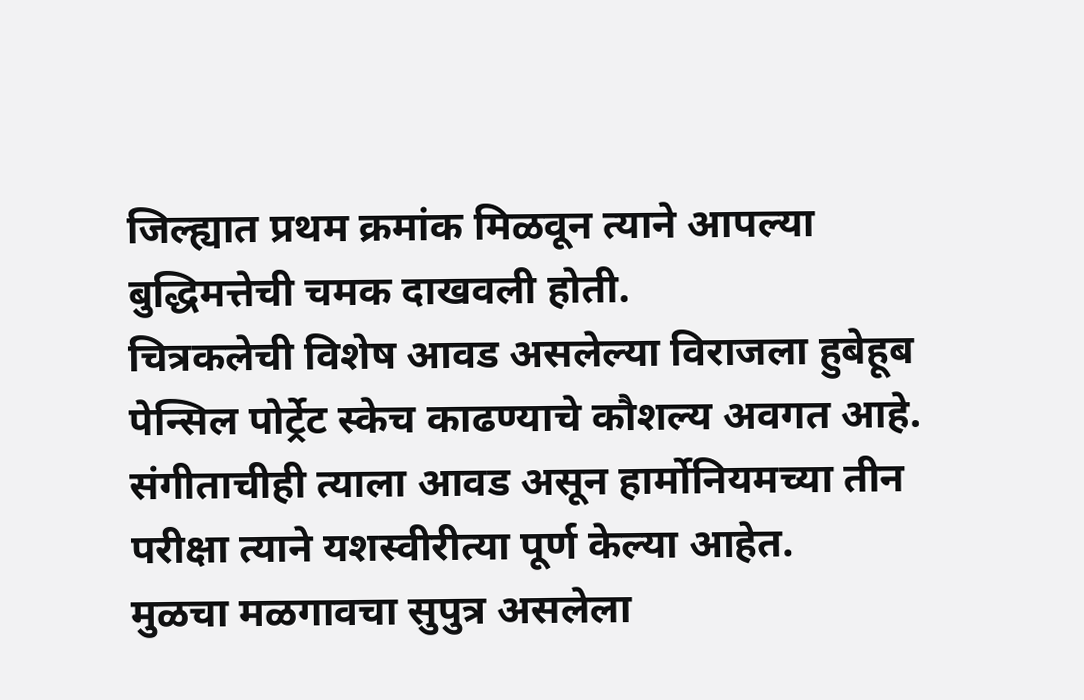जिल्ह्यात प्रथम क्रमांक मिळवून त्याने आपल्या बुद्धिमत्तेची चमक दाखवली होती.
चित्रकलेची विशेष आवड असलेल्या विराजला हुबेहूब पेन्सिल पोर्ट्रेट स्केच काढण्याचे कौशल्य अवगत आहे. संगीताचीही त्याला आवड असून हार्मोनियमच्या तीन परीक्षा त्याने यशस्वीरीत्या पूर्ण केल्या आहेत.
मुळचा मळगावचा सुपुत्र असलेला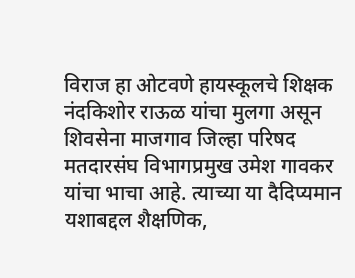विराज हा ओटवणे हायस्कूलचे शिक्षक नंदकिशोर राऊळ यांचा मुलगा असून शिवसेना माजगाव जिल्हा परिषद मतदारसंघ विभागप्रमुख उमेश गावकर यांचा भाचा आहे. त्याच्या या दैदिप्यमान यशाबद्दल शैक्षणिक,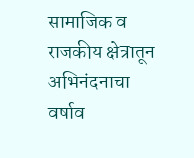सामाजिक व राजकीय क्षेत्रातून अभिनंदनाचा वर्षाव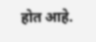होत आहे.